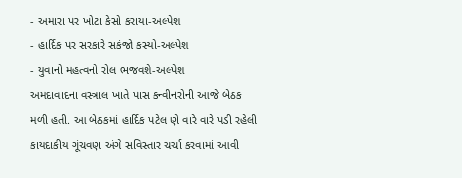- અમારા પર ખોટા કેસો કરાયા-અલ્પેશ
- હાર્દિક પર સરકારે સકંજો કસ્યો-અલ્પેશ
- યુવાનો મહત્વનો રોલ ભજવશે-અલ્પેશ
અમદાવાદના વસ્ત્રાલ ખાતે પાસ કન્વીનરોની આજે બેઠક મળી હતી. આ બેઠકમાં હાર્દિક પટેલ ણે વારે વારે પડી રહેલી કાયદાકીય ગૂંચવણ અંગે સવિસ્તાર ચર્ચા કરવામાં આવી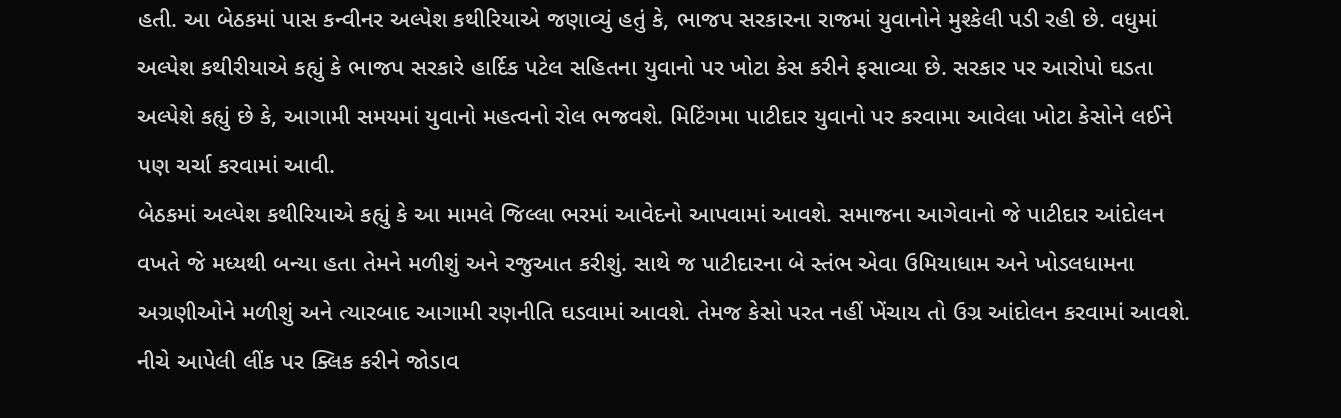હતી. આ બેઠકમાં પાસ કન્વીનર અલ્પેશ કથીરિયાએ જણાવ્યું હતું કે, ભાજપ સરકારના રાજમાં યુવાનોને મુશ્કેલી પડી રહી છે. વધુમાં અલ્પેશ કથીરીયાએ કહ્યું કે ભાજપ સરકારે હાર્દિક પટેલ સહિતના યુવાનો પર ખોટા કેસ કરીને ફસાવ્યા છે. સરકાર પર આરોપો ઘડતા અલ્પેશે કહ્યું છે કે, આગામી સમયમાં યુવાનો મહત્વનો રોલ ભજવશે. મિટિંગમા પાટીદાર યુવાનો પર કરવામા આવેલા ખોટા કેસોને લઈને પણ ચર્ચા કરવામાં આવી.
બેઠકમાં અલ્પેશ કથીરિયાએ કહ્યું કે આ મામલે જિલ્લા ભરમાં આવેદનો આપવામાં આવશે. સમાજના આગેવાનો જે પાટીદાર આંદોલન વખતે જે મધ્યથી બન્યા હતા તેમને મળીશું અને રજુઆત કરીશું. સાથે જ પાટીદારના બે સ્તંભ એવા ઉમિયાધામ અને ખોડલધામના અગ્રણીઓને મળીશું અને ત્યારબાદ આગામી રણનીતિ ઘડવામાં આવશે. તેમજ કેસો પરત નહીં ખેંચાય તો ઉગ્ર આંદોલન કરવામાં આવશે.
નીચે આપેલી લીંક પર ક્લિક કરીને જોડાવ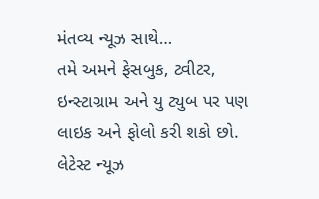મંતવ્ય ન્યૂઝ સાથે…
તમે અમને ફેસબુક, ટ્વીટર, ઇન્સ્ટાગ્રામ અને યુ ટ્યુબ પર પણ લાઇક અને ફોલો કરી શકો છો.
લેટેસ્ટ ન્યૂઝ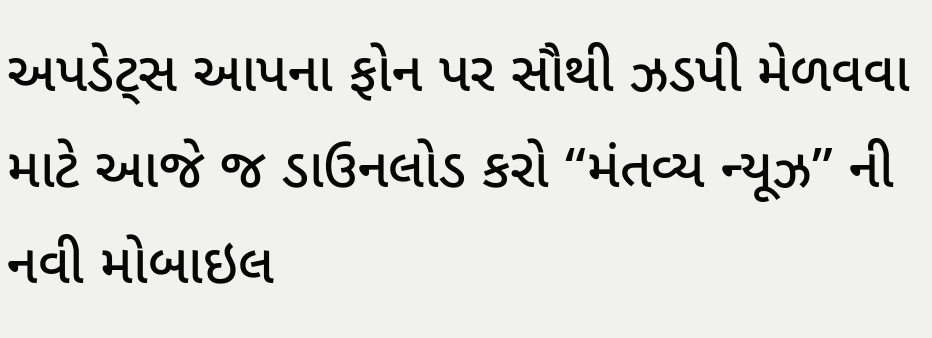અપડેટ્સ આપના ફોન પર સૌથી ઝડપી મેળવવા માટે આજે જ ડાઉનલોડ કરો “મંતવ્ય ન્યૂઝ” ની નવી મોબાઇલ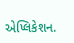એપ્લિકેશન.